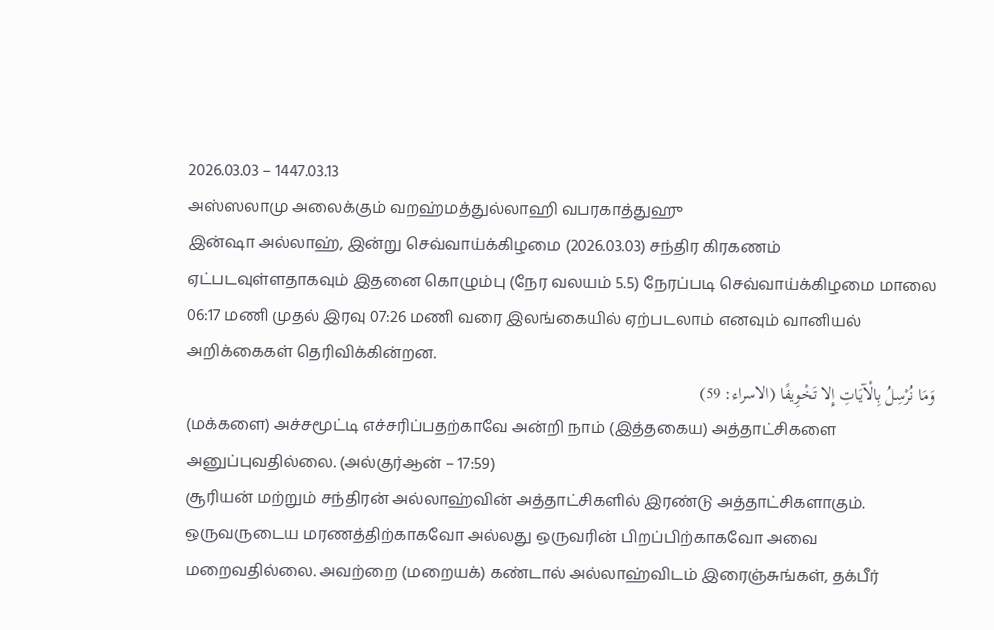2026.03.03 – 1447.03.13
அஸ்ஸலாமு அலைக்கும் வறஹ்மத்துல்லாஹி வபரகாத்துஹு
இன்ஷா அல்லாஹ், இன்று செவ்வாய்க்கிழமை (2026.03.03) சந்திர கிரகணம் ஏட்படவுள்ளதாகவும் இதனை கொழும்பு (நேர வலயம் 5.5) நேரப்படி செவ்வாய்க்கிழமை மாலை 06:17 மணி முதல் இரவு 07:26 மணி வரை இலங்கையில் ஏற்படலாம் எனவும் வானியல் அறிக்கைகள் தெரிவிக்கின்றன.
وَمَا نُرْسِلُ بِالْآيَاتِ إِلا تَخْوِيفًا (الاسراء: 59)
(மக்களை) அச்சமூட்டி எச்சரிப்பதற்காவே அன்றி நாம் (இத்தகைய) அத்தாட்சிகளை அனுப்புவதில்லை. (அல்குர்ஆன் – 17:59)
சூரியன் மற்றும் சந்திரன் அல்லாஹ்வின் அத்தாட்சிகளில் இரண்டு அத்தாட்சிகளாகும். ஒருவருடைய மரணத்திற்காகவோ அல்லது ஒருவரின் பிறப்பிற்காகவோ அவை மறைவதில்லை. அவற்றை (மறையக்) கண்டால் அல்லாஹ்விடம் இரைஞ்சுங்கள், தக்பீர்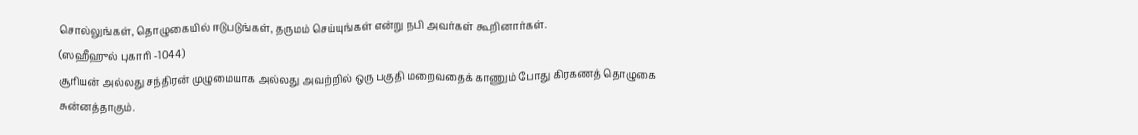சொல்லுங்கள், தொழுகையில் ஈடுபடுங்கள், தருமம் செய்யுங்கள் என்று நபி அவர்கள் கூறினார்கள்.
(ஸஹீஹுல் புகாரி -1044)
சூரியன் அல்லது சந்திரன் முழுமையாக அல்லது அவற்றில் ஒரு பகுதி மறைவதைக் காணும் போது கிரகணத் தொழுகை சுன்னத்தாகும்.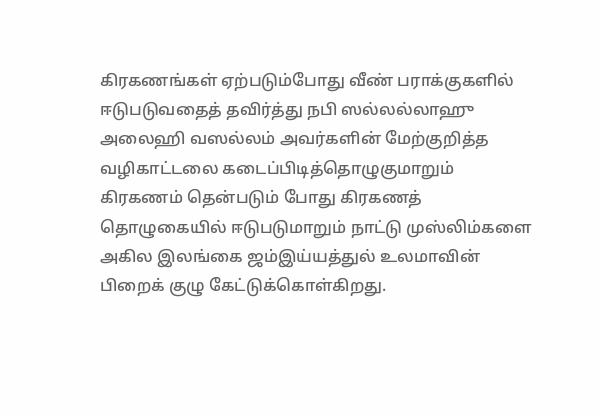கிரகணங்கள் ஏற்படும்போது வீண் பராக்குகளில் ஈடுபடுவதைத் தவிர்த்து நபி ஸல்லல்லாஹு அலைஹி வஸல்லம் அவர்களின் மேற்குறித்த வழிகாட்டலை கடைப்பிடித்தொழுகுமாறும் கிரகணம் தென்படும் போது கிரகணத் தொழுகையில் ஈடுபடுமாறும் நாட்டு முஸ்லிம்களை அகில இலங்கை ஜம்இய்யத்துல் உலமாவின் பிறைக் குழு கேட்டுக்கொள்கிறது.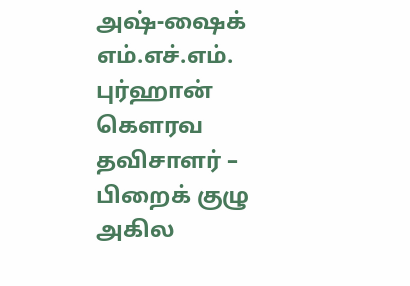அஷ்-ஷைக் எம்.எச்.எம். புர்ஹான்
கௌரவ தவிசாளர் – பிறைக் குழு
அகில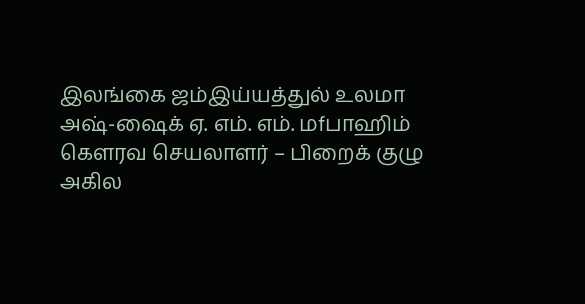இலங்கை ஜம்இய்யத்துல் உலமா
அஷ்-ஷைக் ஏ. எம். எம். மfபாஹிம்
கௌரவ செயலாளர் – பிறைக் குழு
அகில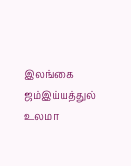இலங்கை ஜம்இய்யத்துல் உலமா